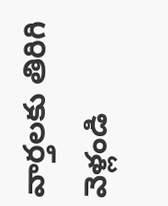వార్తలకు తిరిగి వెళ్లండి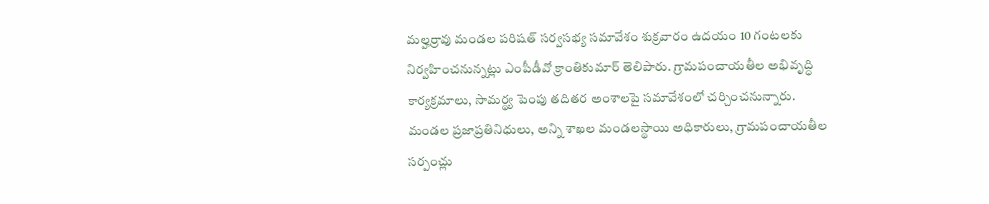మల్హర్రావు మండల పరిషత్ సర్వసభ్య సమావేశం శుక్రవారం ఉదయం 10 గంటలకు నిర్వహించనున్నట్లు ఎంపీడీవో క్రాంతికుమార్ తెలిపారు. గ్రామపంచాయతీల అభివృద్ధి కార్యక్రమాలు, సామర్థ్య పెంపు తదితర అంశాలపై సమావేశంలో చర్చించనున్నారు.
మండల ప్రజాప్రతినిధులు, అన్ని శాఖల మండలస్థాయి అధికారులు, గ్రామపంచాయతీల సర్పంచ్లు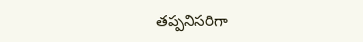తప్పనిసరిగా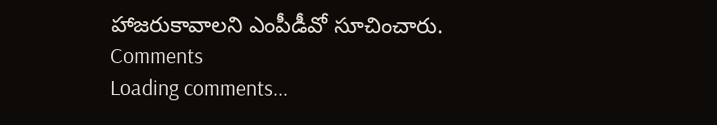హాజరుకావాలని ఎంపీడీవో సూచించారు.
Comments
Loading comments...